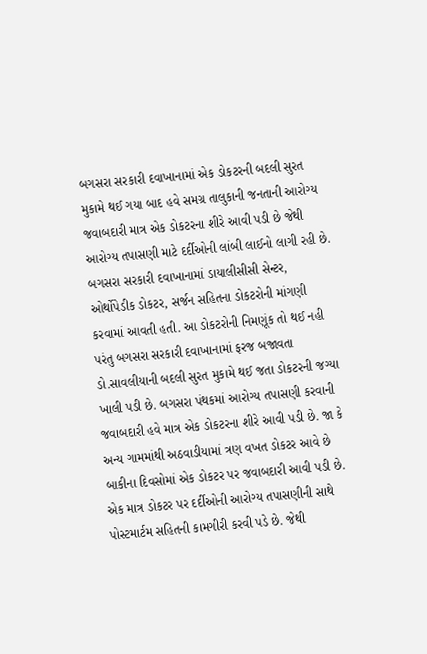બગસરા સરકારી દવાખાનામાં એક ડોકટરની બદલી સુરત મુકામે થઈ ગયા બાદ હવે સમગ્ર તાલુકાની જનતાની આરોગ્ય જવાબદારી માત્ર એક ડોકટરના શીરે આવી પડી છે જેથી આરોગ્ય તપાસણી માટે દર્દીઓની લાંબી લાઈનો લાગી રહી છે. બગસરા સરકારી દવાખાનામાં ડાયાલીસીસી સેન્ટર, ઓર્થોપેડીક ડોકટર, સર્જન સહિતના ડોકટરોની માંગણી કરવામાં આવતી હતી. આ ડોકટરોની નિમણૂંક તો થઈ નહી પરંતુ બગસરા સરકારી દવાખાનામાં ફરજ બજાવતા ડો.સાવલીયાની બદલી સુરત મુકામે થઈ જતા ડોકટરની જગ્યા ખાલી પડી છે. બગસરા પંથકમાં આરોગ્ય તપાસણી કરવાની જવાબદારી હવે માત્ર એક ડોકટરના શીરે આવી પડી છે. જા કે અન્ય ગામમાંથી અઠવાડીયામાં ત્રણ વખત ડોકટર આવે છે બાકીના દિવસોમાં એક ડોકટર પર જવાબદારી આવી પડી છે. એક માત્ર ડોકટર પર દર્દીઓની આરોગ્ય તપાસણીની સાથે પોસ્ટમાર્ટમ સહિતની કામગીરી કરવી પડે છે. જેથી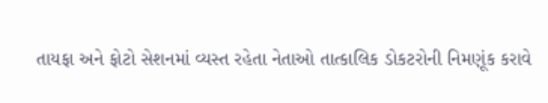તાયફા અને ફોટો સેશનમાં વ્યસ્ત રહેતા નેતાઓ તાત્કાલિક ડોકટરોની નિમણૂંક કરાવે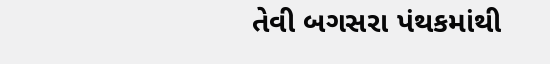તેવી બગસરા પંથકમાંથી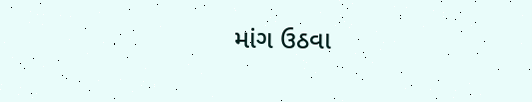માંગ ઉઠવા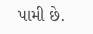પામી છે.